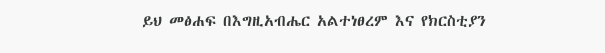ይህ መፅሐፍ በእግዚአብሔር አልተነፀረም እና የክርስቲያን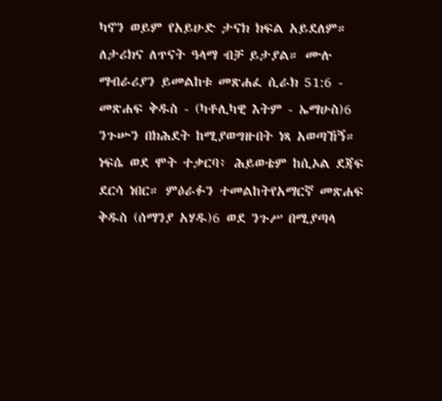ካኖን ወይም የአይሁድ ታናክ ክፍል አይደለም። ለታሪክና ለጥናት ዓላማ ብቻ ይታያል። ሙሉ ማብራሪያን ይመልከቱ መጽሐፈ ሲራክ 51:6 - መጽሐፍ ቅዱስ - (ካቶሊካዊ እትም - ኤማሁስ)6 ንጉሡን በክሕደት ከሚያወግዙበት ነጻ አወጣኸኝ። ነፍሴ ወደ ሞት ተቃርባ፥ ሕይወቴም ከሲኦል ደጃፍ ደርሳ ነበር። ምዕራፉን ተመልከትየአማርኛ መጽሐፍ ቅዱስ (ሰማንያ አሃዱ)6 ወደ ንጉሥ በሚያጣላ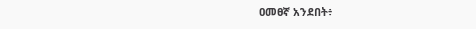ዐመፀኛ አንደበት፥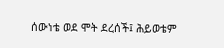ሰውነቴ ወደ ሞት ደረሰች፤ ሕይወቴም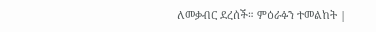ለመቃብር ደረሰች። ምዕራፉን ተመልከት |